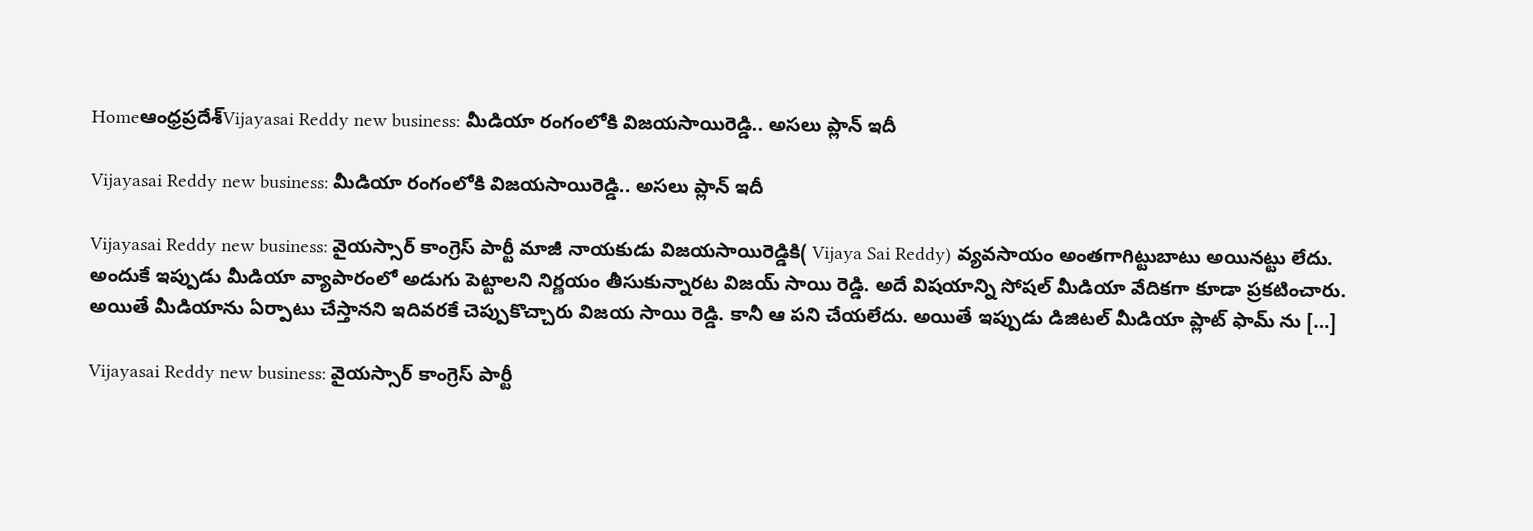Homeఆంధ్రప్రదేశ్‌Vijayasai Reddy new business: మీడియా రంగంలోకి విజయసాయిరెడ్డి.. అసలు ప్లాన్ ఇదీ

Vijayasai Reddy new business: మీడియా రంగంలోకి విజయసాయిరెడ్డి.. అసలు ప్లాన్ ఇదీ

Vijayasai Reddy new business: వైయస్సార్ కాంగ్రెస్ పార్టీ మాజీ నాయకుడు విజయసాయిరెడ్డికి( Vijaya Sai Reddy) వ్యవసాయం అంతగాగిట్టుబాటు అయినట్టు లేదు. అందుకే ఇప్పుడు మీడియా వ్యాపారంలో అడుగు పెట్టాలని నిర్ణయం తీసుకున్నారట విజయ్ సాయి రెడ్డి. అదే విషయాన్ని సోషల్ మీడియా వేదికగా కూడా ప్రకటించారు. అయితే మీడియాను ఏర్పాటు చేస్తానని ఇదివరకే చెప్పుకొచ్చారు విజయ సాయి రెడ్డి. కానీ ఆ పని చేయలేదు. అయితే ఇప్పుడు డిజిటల్ మీడియా ప్లాట్ ఫామ్ ను […]

Vijayasai Reddy new business: వైయస్సార్ కాంగ్రెస్ పార్టీ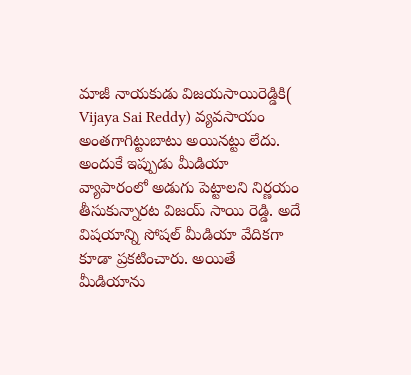మాజీ నాయకుడు విజయసాయిరెడ్డికి( Vijaya Sai Reddy) వ్యవసాయం అంతగాగిట్టుబాటు అయినట్టు లేదు. అందుకే ఇప్పుడు మీడియా వ్యాపారంలో అడుగు పెట్టాలని నిర్ణయం తీసుకున్నారట విజయ్ సాయి రెడ్డి. అదే విషయాన్ని సోషల్ మీడియా వేదికగా కూడా ప్రకటించారు. అయితే మీడియాను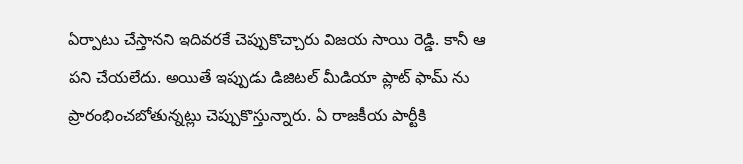ఏర్పాటు చేస్తానని ఇదివరకే చెప్పుకొచ్చారు విజయ సాయి రెడ్డి. కానీ ఆ పని చేయలేదు. అయితే ఇప్పుడు డిజిటల్ మీడియా ప్లాట్ ఫామ్ ను ప్రారంభించబోతున్నట్లు చెప్పుకొస్తున్నారు. ఏ రాజకీయ పార్టీకి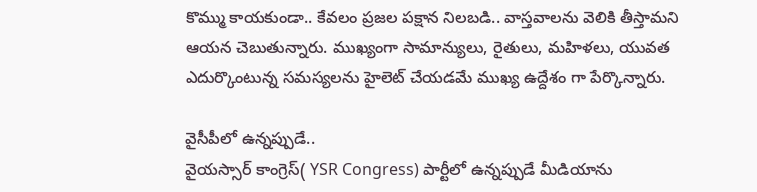కొమ్ము కాయకుండా.. కేవలం ప్రజల పక్షాన నిలబడి.. వాస్తవాలను వెలికి తీస్తామని ఆయన చెబుతున్నారు. ముఖ్యంగా సామాన్యులు, రైతులు, మహిళలు, యువత ఎదుర్కొంటున్న సమస్యలను హైలెట్ చేయడమే ముఖ్య ఉద్దేశం గా పేర్కొన్నారు.

వైసీపీలో ఉన్నప్పుడే..
వైయస్సార్ కాంగ్రెస్( YSR Congress) పార్టీలో ఉన్నప్పుడే మీడియాను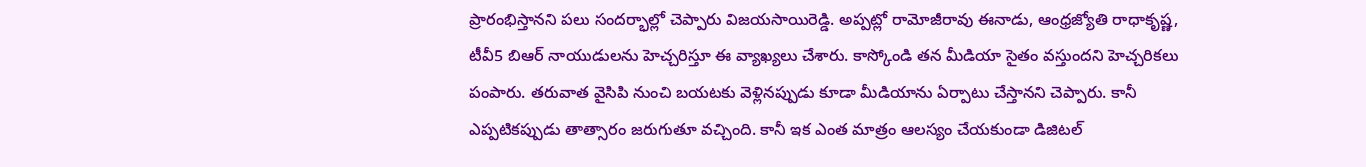ప్రారంభిస్తానని పలు సందర్భాల్లో చెప్పారు విజయసాయిరెడ్డి. అప్పట్లో రామోజీరావు ఈనాడు, ఆంధ్రజ్యోతి రాధాకృష్ణ, టీవీ5 బిఆర్ నాయుడులను హెచ్చరిస్తూ ఈ వ్యాఖ్యలు చేశారు. కాస్కోండి తన మీడియా సైతం వస్తుందని హెచ్చరికలు పంపారు. తరువాత వైసిపి నుంచి బయటకు వెళ్లినప్పుడు కూడా మీడియాను ఏర్పాటు చేస్తానని చెప్పారు. కానీ ఎప్పటికప్పుడు తాత్సారం జరుగుతూ వచ్చింది. కానీ ఇక ఎంత మాత్రం ఆలస్యం చేయకుండా డిజిటల్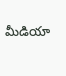మీడియా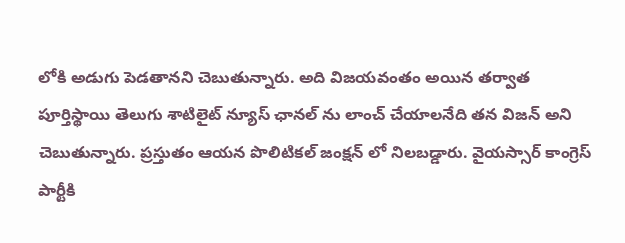లోకి అడుగు పెడతానని చెబుతున్నారు. అది విజయవంతం అయిన తర్వాత పూర్తిస్థాయి తెలుగు శాటిలైట్ న్యూస్ ఛానల్ ను లాంచ్ చేయాలనేది తన విజన్ అని చెబుతున్నారు. ప్రస్తుతం ఆయన పొలిటికల్ జంక్షన్ లో నిలబడ్డారు. వైయస్సార్ కాంగ్రెస్ పార్టీకి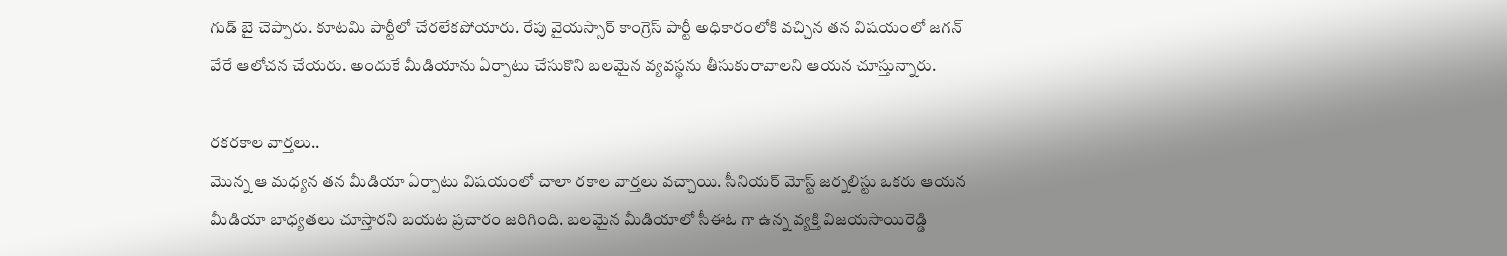గుడ్ బై చెప్పారు. కూటమి పార్టీలో చేరలేకపోయారు. రేపు వైయస్సార్ కాంగ్రెస్ పార్టీ అధికారంలోకి వచ్చిన తన విషయంలో జగన్ వేరే ఆలోచన చేయరు. అందుకే మీడియాను ఏర్పాటు చేసుకొని బలమైన వ్యవస్థను తీసుకురావాలని ఆయన చూస్తున్నారు.

రకరకాల వార్తలు..
మొన్న ఆ మధ్యన తన మీడియా ఏర్పాటు విషయంలో చాలా రకాల వార్తలు వచ్చాయి. సీనియర్ మోస్ట్ జర్నలిస్టు ఒకరు ఆయన మీడియా బాధ్యతలు చూస్తారని బయట ప్రచారం జరిగింది. బలమైన మీడియాలో సీఈఓ గా ఉన్న వ్యక్తి విజయసాయిరెడ్డి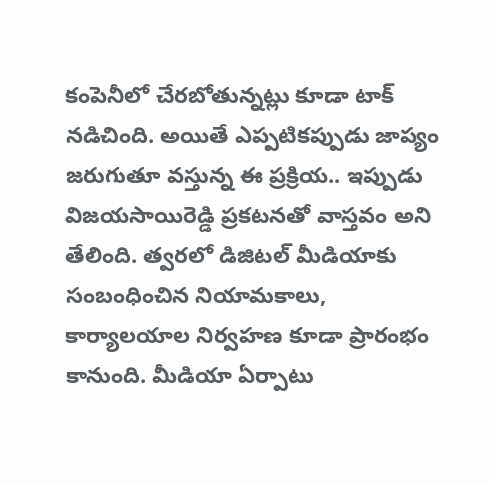కంపెనీలో చేరబోతున్నట్లు కూడా టాక్ నడిచింది. అయితే ఎప్పటికప్పుడు జాప్యం జరుగుతూ వస్తున్న ఈ ప్రక్రియ.. ఇప్పుడు విజయసాయిరెడ్డి ప్రకటనతో వాస్తవం అని తేలింది. త్వరలో డిజిటల్ మీడియాకు సంబంధించిన నియామకాలు, కార్యాలయాల నిర్వహణ కూడా ప్రారంభం కానుంది. మీడియా ఏర్పాటు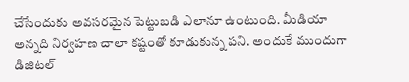చేసేందుకు అవసరమైన పెట్టుబడి ఎలానూ ఉంటుంది. మీడియా అన్నది నిర్వహణ చాలా కష్టంతో కూడుకున్న పని. అందుకే ముందుగా డిజిటల్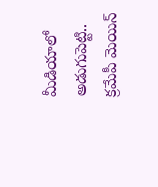మీడియాలో అడుగుపెట్టి.. క్రమేపీ మెయిన్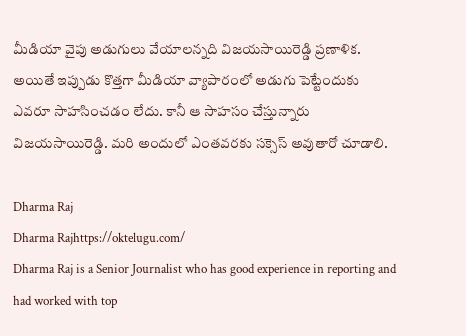మీడియా వైపు అడుగులు వేయాలన్నది విజయసాయిరెడ్డి ప్రణాళిక. అయితే ఇప్పుడు కొత్తగా మీడియా వ్యాపారంలో అడుగు పెట్టేందుకు ఎవరూ సాహసించడం లేదు. కానీ ఆ సాహసం చేస్తున్నారు విజయసాయిరెడ్డి. మరి అందులో ఎంతవరకు సక్సెస్ అవుతారో చూడాలి.

Dharma Raj
Dharma Rajhttps://oktelugu.com/
Dharma Raj is a Senior Journalist who has good experience in reporting and had worked with top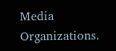Media Organizations.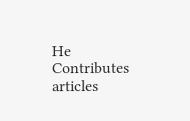He Contributes articles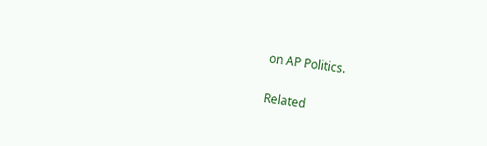on AP Politics.

Related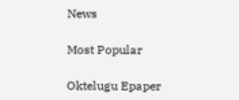News

Most Popular

Oktelugu Epaper